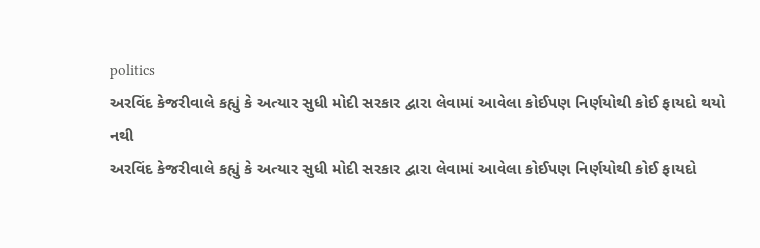politics
અરવિંદ કેજરીવાલે કહ્યું કે અત્યાર સુધી મોદી સરકાર દ્વારા લેવામાં આવેલા કોઈપણ નિર્ણયોથી કોઈ ફાયદો થયો નથી
અરવિંદ કેજરીવાલે કહ્યું કે અત્યાર સુધી મોદી સરકાર દ્વારા લેવામાં આવેલા કોઈપણ નિર્ણયોથી કોઈ ફાયદો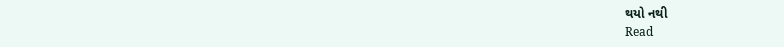થયો નથી
Read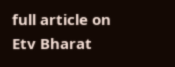full article on Etv Bharat